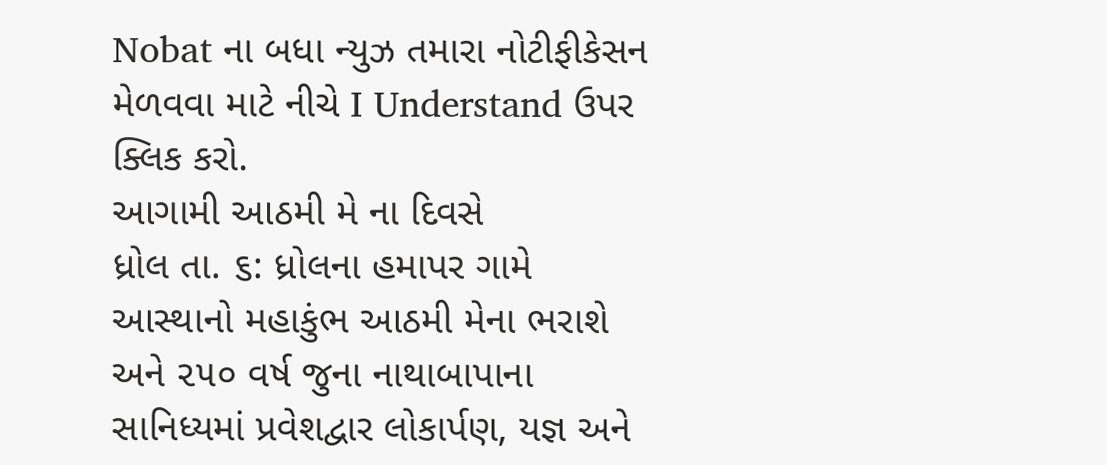Nobat ના બધા ન્યુઝ તમારા નોટીફીકેસન મેળવવા માટે નીચે I Understand ઉપર ક્લિક કરો.
આગામી આઠમી મે ના દિવસે
ધ્રોલ તા. ૬: ધ્રોલના હમાપર ગામે આસ્થાનો મહાકુંભ આઠમી મેના ભરાશે અને ૨૫૦ વર્ષ જુના નાથાબાપાના સાનિધ્યમાં પ્રવેશદ્વાર લોકાર્પણ, યજ્ઞ અને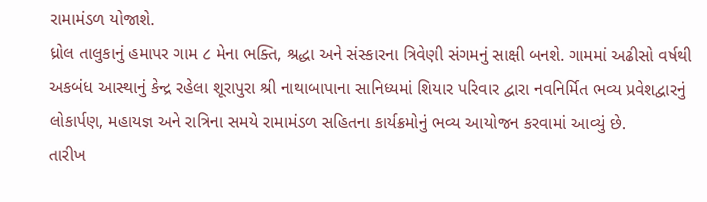રામામંડળ યોજાશે.
ધ્રોલ તાલુકાનું હમાપર ગામ ૮ મેના ભક્તિ, શ્રદ્ધા અને સંસ્કારના ત્રિવેણી સંગમનું સાક્ષી બનશે. ગામમાં અઢીસો વર્ષથી અકબંધ આસ્થાનું કેન્દ્ર રહેલા શૂરાપુરા શ્રી નાથાબાપાના સાનિધ્યમાં શિયાર પરિવાર દ્વારા નવનિર્મિત ભવ્ય પ્રવેશદ્વારનું લોકાર્પણ, મહાયજ્ઞ અને રાત્રિના સમયે રામામંડળ સહિતના કાર્યક્રમોનું ભવ્ય આયોજન કરવામાં આવ્યું છે.
તારીખ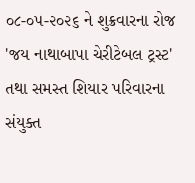૦૮-૦૫-૨૦૨૬ ને શુક્રવારના રોજ 'જય નાથાબાપા ચેરીટેબલ ટ્રસ્ટ' તથા સમસ્ત શિયાર પરિવારના સંયુક્ત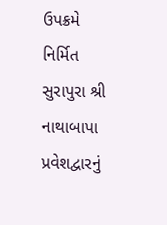ઉપક્રમે નિર્મિત સુરાપુરા શ્રી નાથાબાપા પ્રવેશદ્વારનું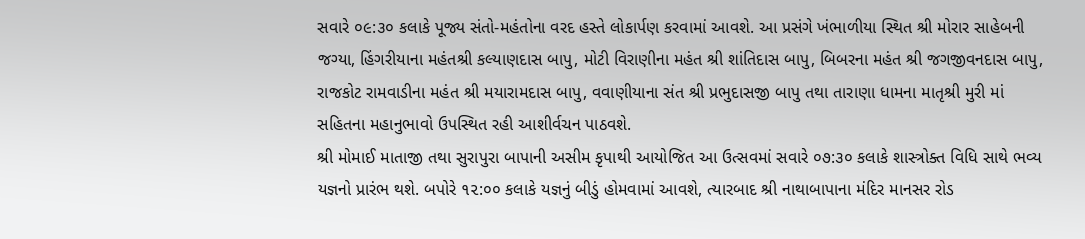સવારે ૦૯:૩૦ કલાકે પૂજ્ય સંતો-મહંતોના વરદ હસ્તે લોકાર્પણ કરવામાં આવશે. આ પ્રસંગે ખંભાળીયા સ્થિત શ્રી મોરાર સાહેબની જગ્યા, હિંગરીયાના મહંતશ્રી કલ્યાણદાસ બાપુ, મોટી વિરાણીના મહંત શ્રી શાંતિદાસ બાપુ, બિબરના મહંત શ્રી જગજીવનદાસ બાપુ, રાજકોટ રામવાડીના મહંત શ્રી મયારામદાસ બાપુ, વવાણીયાના સંત શ્રી પ્રભુદાસજી બાપુ તથા તારાણા ધામના માતૃશ્રી મુરી માં સહિતના મહાનુભાવો ઉપસ્થિત રહી આશીર્વચન પાઠવશે.
શ્રી મોમાઈ માતાજી તથા સુરાપુરા બાપાની અસીમ કૃપાથી આયોજિત આ ઉત્સવમાં સવારે ૦૭:૩૦ કલાકે શાસ્ત્રોક્ત વિધિ સાથે ભવ્ય યજ્ઞનો પ્રારંભ થશે. બપોરે ૧૨:૦૦ કલાકે યજ્ઞનું બીડું હોમવામાં આવશે, ત્યારબાદ શ્રી નાથાબાપાના મંદિર માનસર રોડ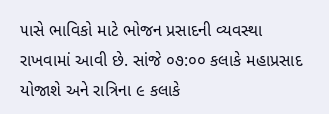૫ાસે ભાવિકો માટે ભોજન પ્રસાદની વ્યવસ્થા રાખવામાં આવી છે. સાંજે ૦૭:૦૦ કલાકે મહાપ્રસાદ યોજાશે અને રાત્રિના ૯ કલાકે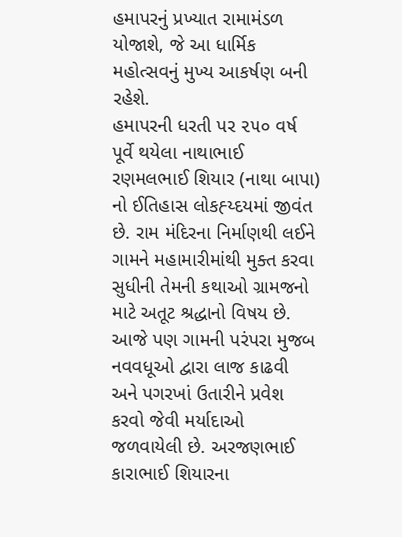હમાપરનું પ્રખ્યાત રામામંડળ યોજાશે, જે આ ધાર્મિક મહોત્સવનું મુખ્ય આકર્ષણ બની રહેશે.
હમાપરની ધરતી પર ૨૫૦ વર્ષ પૂર્વે થયેલા નાથાભાઈ રણમલભાઈ શિયાર (નાથા બાપા) નો ઈતિહાસ લોકહ્ય્દયમાં જીવંત છે. રામ મંદિરના નિર્માણથી લઈને ગામને મહામારીમાંથી મુક્ત કરવા સુધીની તેમની કથાઓ ગ્રામજનો માટે અતૂટ શ્રદ્ધાનો વિષય છે. આજે પણ ગામની પરંપરા મુજબ નવવધૂઓ દ્વારા લાજ કાઢવી અને પગરખાં ઉતારીને પ્રવેશ કરવો જેવી મર્યાદાઓ જળવાયેલી છે. અરજણભાઈ કારાભાઈ શિયારના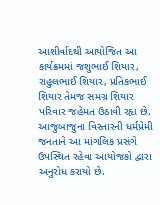આશીર્વાદથી આયોજિત આ કાર્યક્રમમાં જશુભાઈ શિયાર, રાહુલભાઈ શિયાર, પ્રતિકભાઈ શિયાર તેમજ સમગ્ર શિયાર પરિવાર જહેમત ઉઠાવી રહૃા છે. આજુબાજુના વિસ્તારની ધર્મપ્રેમી જનતાને આ માંગલિક પ્રસંગે ઉપસ્થિત રહેવા આયોજકો દ્વારા અનુરોધ કરાયો છે.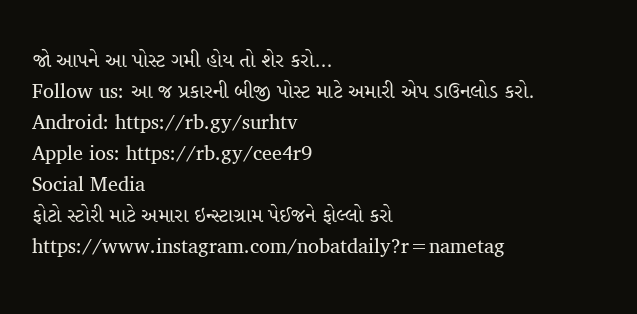જો આપને આ પોસ્ટ ગમી હોય તો શેર કરો...
Follow us: આ જ પ્રકારની બીજી પોસ્ટ માટે અમારી એપ ડાઉનલોડ કરો.
Android: https://rb.gy/surhtv
Apple ios: https://rb.gy/cee4r9
Social Media
ફોટો સ્ટોરી માટે અમારા ઇન્સ્ટાગ્રામ પેઈજને ફોલ્લો કરો
https://www.instagram.com/nobatdaily?r=nametag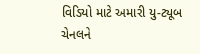વિડિયો માટે અમારી યુ-ટ્યૂબ ચેનલને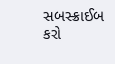સબસ્ક્રાઈબ કરો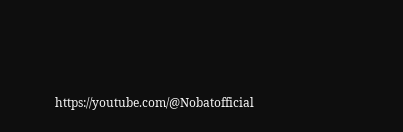https://youtube.com/@Nobatofficial